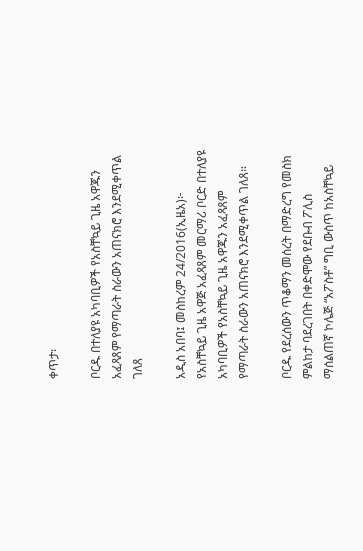ቀጥታ፡

ቦርዱ በተለያዩ አካባቢዎች የአስቸኳይ ጊዜ አዋጁን አፈጻጸም የማጣራት ስራውን አጠናክሮ እንደሚቀጥል ገለጸ

አዲስ አበባ፤ መስከረም 24/2016(ኢዜአ)፦ የአስቸኳይ ጊዜ አዋጅ አፈጻጸም መርማሪ ቦርድ በተለያዩ አካባቢዎች የአስቸኳይ ጊዜ አዋጁን አፈጻጸም የማጣራት ስራውን አጠናክሮ እንደሚቀጥል ገለጸ።

ቦርዱ የደረሰውን ጥቆማን መሰረት በማድረግ የመስክ ምልከታ ባደረገበት በቀድሞው የደቡብ ፖሊስ ማሰልጠኛ ኮሌጅ “አፖስቶ” ግቢ ውስጥ ከአስቸኳይ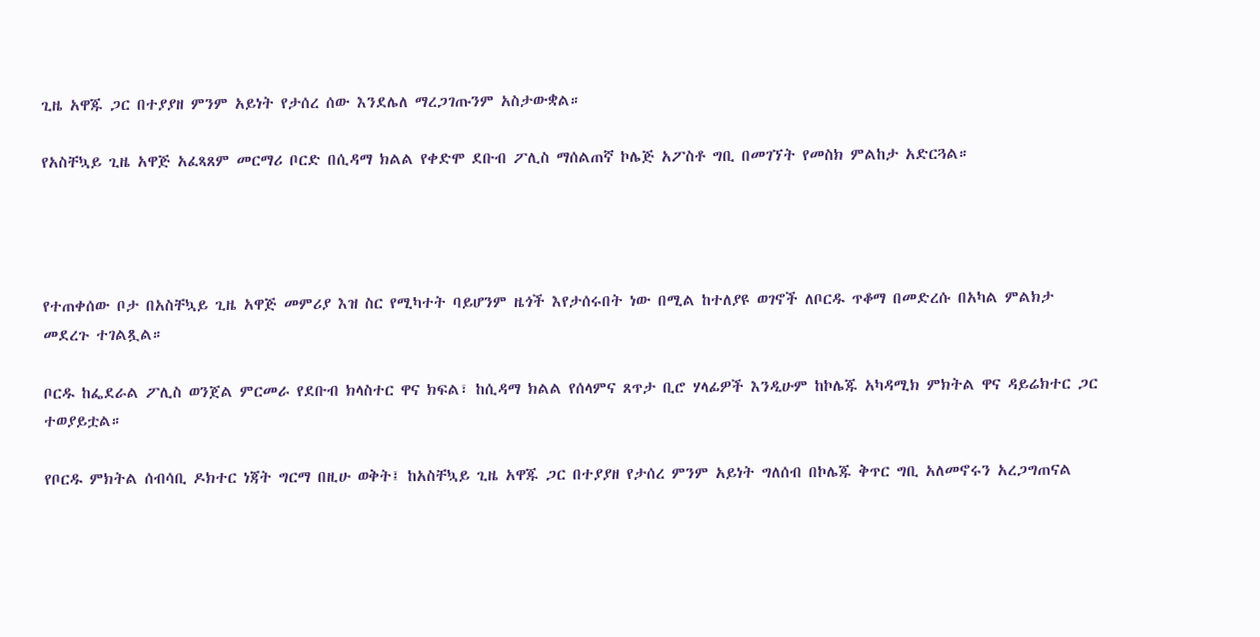ጊዜ አዋጁ ጋር በተያያዘ ምንም አይነት የታሰረ ሰው እንደሌለ ማረጋገጡንም አስታውቋል።

የአስቸኳይ ጊዜ አዋጅ አፈጻጸም መርማሪ ቦርድ በሲዳማ ክልል የቀድሞ ደቡብ ፖሊስ ማሰልጠኛ ኮሌጅ አፖስቶ ግቢ በመገኘት የመስክ ምልከታ አድርጓል።




የተጠቀሰው ቦታ በአስቸኳይ ጊዜ አዋጅ መምሪያ እዝ ስር የሚካተት ባይሆንም ዜጎች እየታሰሩበት ነው በሚል ከተለያዩ ወገኖች ለቦርዱ ጥቆማ በመድረሱ በአካል ምልክታ መደረጉ ተገልጿል።

ቦርዱ ከፌደራል ፖሊስ ወንጀል ምርመራ የደቡብ ክላስተር ዋና ክፍል፣ ከሲዳማ ክልል የሰላምና ጸጥታ ቢሮ ሃላፊዎች እንዲሁም ከኮሌጁ አካዳሚክ ምክትል ዋና ዳይሬክተር ጋር ተወያይቷል።

የቦርዱ ምክትል ሰብሳቢ ዶክተር ነጃት ግርማ በዚሁ ወቅት፤ ከአስቸኳይ ጊዜ አዋጁ ጋር በተያያዘ የታሰረ ምንም አይነት ግለሰብ በኮሌጁ ቅጥር ግቢ አለመኖሩን አረጋግጠናል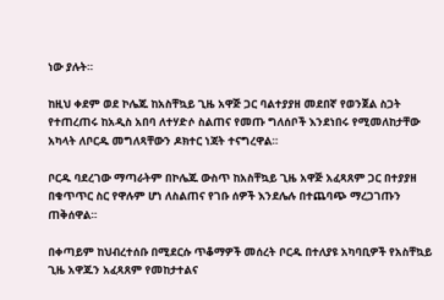ነው ያሉት።

ከዚህ ቀደም ወደ ኮሌጁ ከአስቸኳይ ጊዜ አዋጅ ጋር ባልተያያዘ መደበኛ የወንጀል ስጋት የተጠረጠሩ ከአዲስ አበባ ለተሃድሶ ስልጠና የመጡ ግለሰቦች እንደነበሩ የሚመለከታቸው አካላት ለቦርዱ መግለጻቸውን ዶክተር ነጃት ተናግረዋል።

ቦርዱ ባደረገው ማጣራትም በኮሌጁ ውስጥ ከአስቸኳይ ጊዜ አዋጅ አፈጻጸም ጋር በተያያዘ በቁጥጥር ስር የዋሉም ሆነ ለስልጠና የገቡ ሰዎች እንደሌሉ በተጨባጭ ማረጋገጡን ጠቅሰዋል።

በቀጣይም ከህብረተሰቡ በሚደርሱ ጥቆማዎች መሰረት ቦርዱ በተለያዩ አካባቢዎች የአስቸኳይ ጊዜ አዋጁን አፈጻጸም የመከታተልና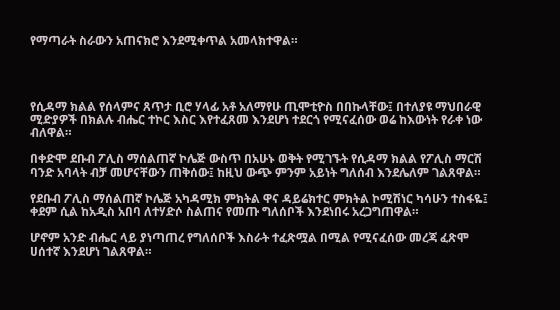የማጣራት ስራውን አጠናክሮ እንደሚቀጥል አመላክተዋል።




የሲዳማ ክልል የሰላምና ጸጥታ ቢሮ ሃላፊ አቶ አለማየሁ ጢሞቲዮስ በበኩላቸው፤ በተለያዩ ማህበራዊ ሚድያዎች በክልሉ ብሔር ተኮር እስር እየተፈጸመ እንደሆነ ተደርጎ የሚናፈሰው ወሬ ከእውነት የራቀ ነው ብለዋል።

በቀድሞ ደቡብ ፖሊስ ማሰልጠኛ ኮሌጅ ውስጥ በአሁኑ ወቅት የሚገኙት የሲዳማ ክልል የፖሊስ ማርሽ ባንድ አባላት ብቻ መሆናቸውን ጠቅሰው፤ ከዚህ ውጭ ምንም አይነት ግለሰብ እንደሌለም ገልጸዋል።

የደቡብ ፖሊስ ማሰልጠኛ ኮሌጅ አካዳሚክ ምክትል ዋና ዳይሬክተር ምክትል ኮሚሽነር ካሳሁን ተስፋዬ፤ ቀደም ሲል ከአዲስ አበባ ለተሃድሶ ስልጠና የመጡ ግለሰቦች እንደነበሩ አረጋግጠዋል።

ሆኖም አንድ ብሔር ላይ ያነጣጠረ የግለሰቦች እስራት ተፈጽሟል በሚል የሚናፈሰው መረጃ ፈጽሞ ሀሰተኛ እንደሆነ ገልጸዋል።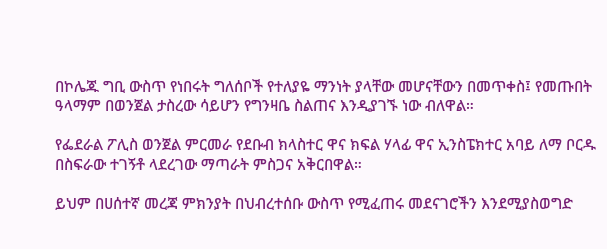በኮሌጁ ግቢ ውስጥ የነበሩት ግለሰቦች የተለያዬ ማንነት ያላቸው መሆናቸውን በመጥቀስ፤ የመጡበት ዓላማም በወንጀል ታስረው ሳይሆን የግንዛቤ ስልጠና እንዲያገኙ ነው ብለዋል።

የፌደራል ፖሊስ ወንጀል ምርመራ የደቡብ ክላስተር ዋና ክፍል ሃላፊ ዋና ኢንስፔክተር አባይ ለማ ቦርዱ በስፍራው ተገኝቶ ላደረገው ማጣራት ምስጋና አቅርበዋል።

ይህም በሀሰተኛ መረጃ ምክንያት በህብረተሰቡ ውስጥ የሚፈጠሩ መደናገሮችን እንደሚያስወግድ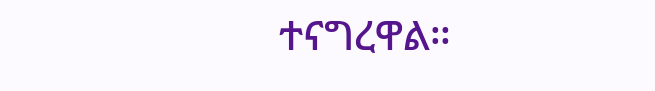ተናግረዋል።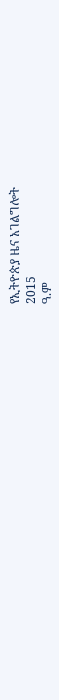የኢትዮጵያ ዜና አገልግሎት
2015
ዓ.ም